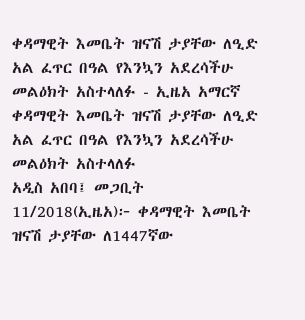ቀዳማዊት እመቤት ዝናሽ ታያቸው ለዒድ አል ፈጥር በዓል የእንኳን አደረሳችሁ መልዕክት አስተላለፉ - ኢዜአ አማርኛ
ቀዳማዊት እመቤት ዝናሽ ታያቸው ለዒድ አል ፈጥር በዓል የእንኳን አደረሳችሁ መልዕክት አስተላለፉ
አዲስ አበባ፤ መጋቢት 11/2018(ኢዜአ)፦ ቀዳማዊት እመቤት ዝናሽ ታያቸው ለ1447ኛው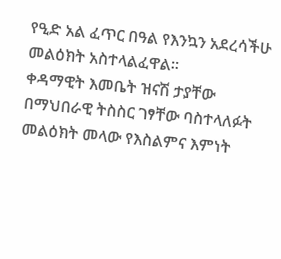የዒድ አል ፈጥር በዓል የእንኳን አደረሳችሁ መልዕክት አስተላልፈዋል፡፡
ቀዳማዊት እመቤት ዝናሽ ታያቸው በማህበራዊ ትስስር ገፃቸው ባስተላለፉት መልዕክት መላው የእስልምና እምነት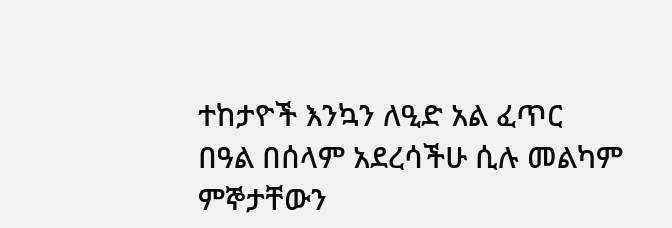ተከታዮች እንኳን ለዒድ አል ፈጥር በዓል በሰላም አደረሳችሁ ሲሉ መልካም ምኞታቸውን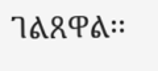ገልጸዋል፡፡